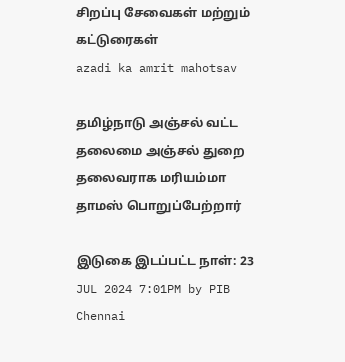சிறப்பு சேவைகள் மற்றும் கட்டுரைகள்
azadi ka amrit mahotsav

தமிழ்நாடு அஞ்சல் வட்ட தலைமை அஞ்சல் துறை தலைவராக மரியம்மா தாமஸ் பொறுப்பேற்றார்

இடுகை இடப்பட்ட நாள்: 23 JUL 2024 7:01PM by PIB Chennai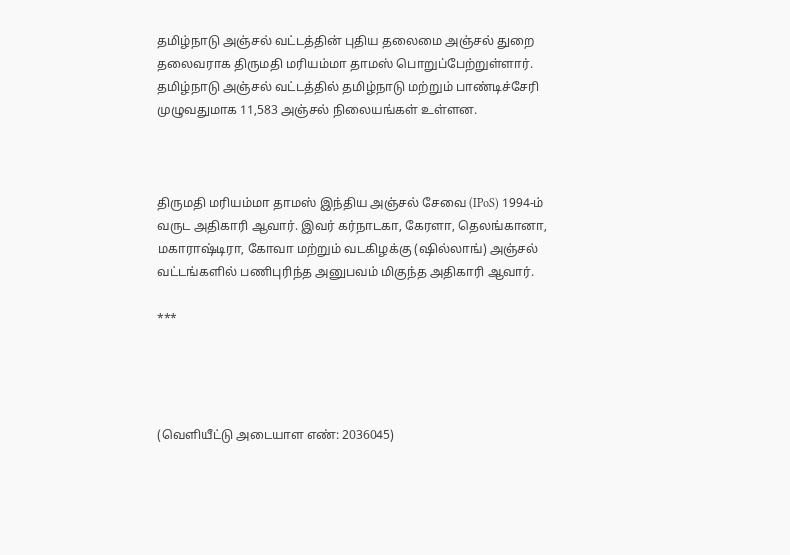தமிழ்நாடு அஞ்சல் வட்டத்தின் புதிய தலைமை அஞ்சல் துறை தலைவராக திருமதி மரியம்மா தாமஸ் பொறுப்பேற்றுள்ளார். தமிழ்நாடு அஞ்சல் வட்டத்தில் தமிழ்நாடு மற்றும் பாண்டிச்சேரி முழுவதுமாக 11,583 அஞ்சல் நிலையங்கள் உள்ளன.



திருமதி மரியம்மா தாமஸ் இந்திய அஞ்சல் சேவை (IPoS) 1994-ம் வருட அதிகாரி ஆவார். இவர் கர்நாடகா, கேரளா, தெலங்கானா, மகாராஷ்டிரா, கோவா மற்றும் வடகிழக்கு (ஷில்லாங்) அஞ்சல் வட்டங்களில் பணிபுரிந்த அனுபவம் மிகுந்த அதிகாரி ஆவார்.

***




(வெளியீட்டு அடையாள எண்: 2036045)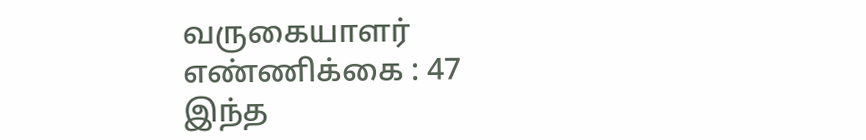வருகையாளர் எண்ணிக்கை : 47
இந்த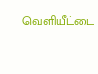வெளியீட்டை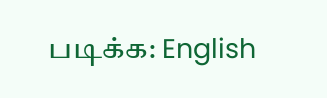படிக்க: English